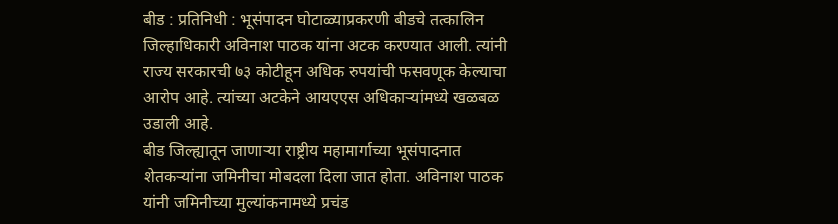बीड : प्रतिनिधी : भूसंपादन घोटाळ्याप्रकरणी बीडचे तत्कालिन जिल्हाधिकारी अविनाश पाठक यांना अटक करण्यात आली. त्यांनी राज्य सरकारची ७३ कोटीहून अधिक रुपयांची फसवणूक केल्याचा आरोप आहे. त्यांच्या अटकेने आयएएस अधिकाऱ्यांमध्ये खळबळ उडाली आहे.
बीड जिल्ह्यातून जाणाऱ्या राष्ट्रीय महामार्गाच्या भूसंपादनात शेतकऱ्यांना जमिनीचा मोबदला दिला जात होता. अविनाश पाठक यांनी जमिनीच्या मुल्यांकनामध्ये प्रचंड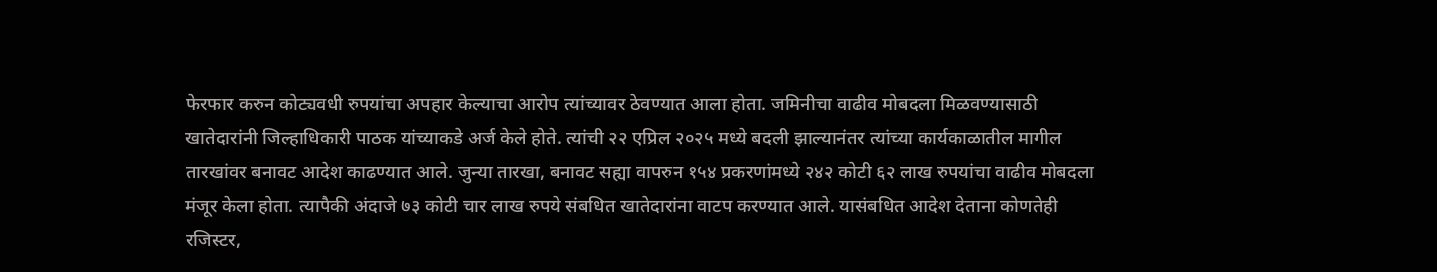फेरफार करुन कोट्यवधी रुपयांचा अपहार केल्याचा आरोप त्यांच्यावर ठेवण्यात आला होता. जमिनीचा वाढीव मोबदला मिळवण्यासाठी खातेदारांनी जिल्हाधिकारी पाठक यांच्याकडे अर्ज केले होते. त्यांची २२ एप्रिल २०२५ मध्ये बदली झाल्यानंतर त्यांच्या कार्यकाळातील मागील तारखांवर बनावट आदेश काढण्यात आले. जुन्या तारखा, बनावट सह्या वापरुन १५४ प्रकरणांमध्ये २४२ कोटी ६२ लाख रुपयांचा वाढीव मोबदला मंजूर केला होता. त्यापैकी अंदाजे ७३ कोटी चार लाख रुपये संबधित खातेदारांना वाटप करण्यात आले. यासंबधित आदेश देताना कोणतेही रजिस्टर,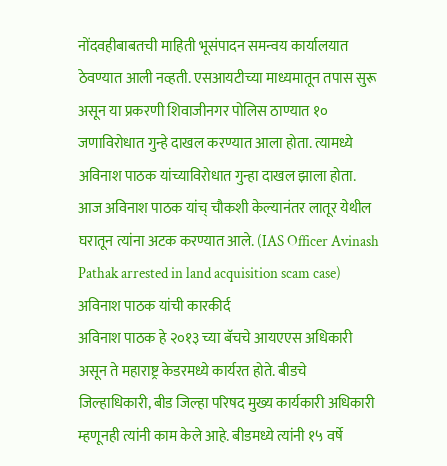नोंदवहीबाबतची माहिती भूसंपादन समन्वय कार्यालयात ठेवण्यात आली नव्हती. एसआयटीच्या माध्यमातून तपास सुरू असून या प्रकरणी शिवाजीनगर पोलिस ठाण्यात १० जणाविरोधात गुन्हे दाखल करण्यात आला होता. त्यामध्ये अविनाश पाठक यांच्याविरोधात गुन्हा दाखल झाला होता. आज अविनाश पाठक यांच् चौकशी केल्यानंतर लातूर येथील घरातून त्यांना अटक करण्यात आले. (IAS Officer Avinash Pathak arrested in land acquisition scam case)
अविनाश पाठक यांची कारकीर्द
अविनाश पाठक हे २०१३ च्या बॅचचे आयएएस अधिकारी असून ते महाराष्ट्र केडरमध्ये कार्यरत होते. बीडचे जिल्हाधिकारी, बीड जिल्हा परिषद मुख्य कार्यकारी अधिकारी म्हणूनही त्यांनी काम केले आहे. बीडमध्ये त्यांनी १५ वर्षे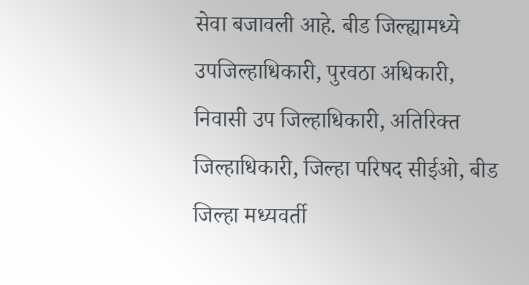सेवा बजावली आहे. बीड जिल्ह्यामध्ये उपजिल्हाधिकारी, पुरवठा अधिकारी, निवासी उप जिल्हाधिकारी, अतिरिक्त जिल्हाधिकारी, जिल्हा परिषद सीईओ, बीड जिल्हा मध्यवर्ती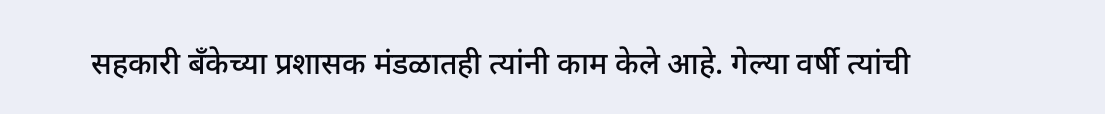सहकारी बँकेच्या प्रशासक मंडळातही त्यांनी काम केले आहे. गेल्या वर्षी त्यांची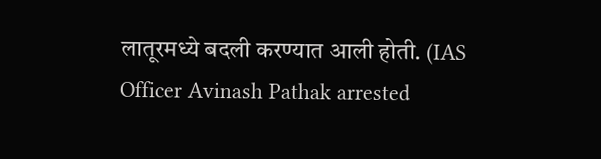लातूरमध्ये बदली करण्यात आली होती. (IAS Officer Avinash Pathak arrested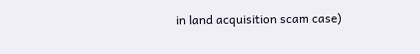in land acquisition scam case)